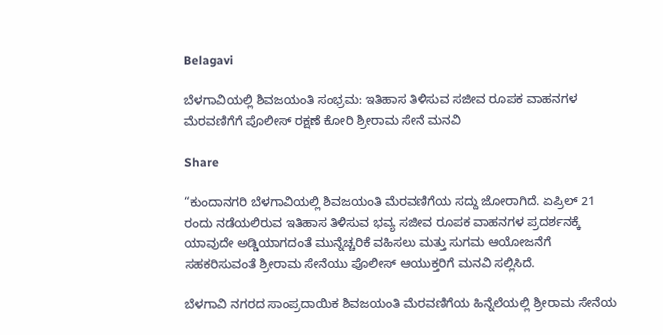Belagavi

ಬೆಳಗಾವಿಯಲ್ಲಿ ಶಿವಜಯಂತಿ ಸಂಭ್ರಮ: ಇತಿಹಾಸ ತಿಳಿಸುವ ಸಜೀವ ರೂಪಕ ವಾಹನಗಳ ಮೆರವಣಿಗೆಗೆ ಪೊಲೀಸ್ ರಕ್ಷಣೆ ಕೋರಿ ಶ್ರೀರಾಮ ಸೇನೆ ಮನವಿ

Share

“ಕುಂದಾನಗರಿ ಬೆಳಗಾವಿಯಲ್ಲಿ ಶಿವಜಯಂತಿ ಮೆರವಣಿಗೆಯ ಸದ್ದು ಜೋರಾಗಿದೆ. ಏಪ್ರಿಲ್ 21 ರಂದು ನಡೆಯಲಿರುವ ಇತಿಹಾಸ ತಿಳಿಸುವ ಭವ್ಯ ಸಜೀವ ರೂಪಕ ವಾಹನಗಳ ಪ್ರದರ್ಶನಕ್ಕೆ ಯಾವುದೇ ಅಡ್ಡಿಯಾಗದಂತೆ ಮುನ್ನೆಚ್ಚರಿಕೆ ವಹಿಸಲು ಮತ್ತು ಸುಗಮ ಆಯೋಜನೆಗೆ ಸಹಕರಿಸುವಂತೆ ಶ್ರೀರಾಮ ಸೇನೆಯು ಪೊಲೀಸ್ ಆಯುಕ್ತರಿಗೆ ಮನವಿ ಸಲ್ಲಿಸಿದೆ.

ಬೆಳಗಾವಿ ನಗರದ ಸಾಂಪ್ರದಾಯಿಕ ಶಿವಜಯಂತಿ ಮೆರವಣಿಗೆಯ ಹಿನ್ನೆಲೆಯಲ್ಲಿ ಶ್ರೀರಾಮ ಸೇನೆಯ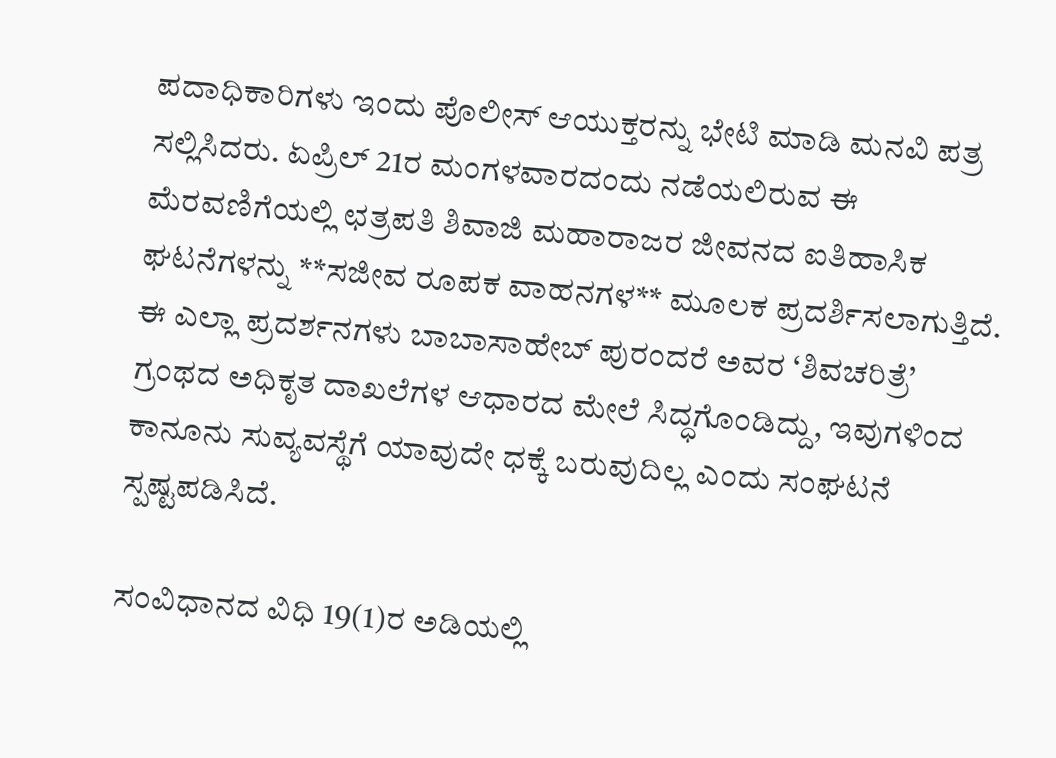ಪದಾಧಿಕಾರಿಗಳು ಇಂದು ಪೊಲೀಸ್ ಆಯುಕ್ತರನ್ನು ಭೇಟಿ ಮಾಡಿ ಮನವಿ ಪತ್ರ ಸಲ್ಲಿಸಿದರು. ಏಪ್ರಿಲ್ 21ರ ಮಂಗಳವಾರದಂದು ನಡೆಯಲಿರುವ ಈ ಮೆರವಣಿಗೆಯಲ್ಲಿ ಛತ್ರಪತಿ ಶಿವಾಜಿ ಮಹಾರಾಜರ ಜೀವನದ ಐತಿಹಾಸಿಕ ಘಟನೆಗಳನ್ನು **ಸಜೀವ ರೂಪಕ ವಾಹನಗಳ** ಮೂಲಕ ಪ್ರದರ್ಶಿಸಲಾಗುತ್ತಿದೆ. ಈ ಎಲ್ಲಾ ಪ್ರದರ್ಶನಗಳು ಬಾಬಾಸಾಹೇಬ್ ಪುರಂದರೆ ಅವರ ‘ಶಿವಚರಿತ್ರೆ’ ಗ್ರಂಥದ ಅಧಿಕೃತ ದಾಖಲೆಗಳ ಆಧಾರದ ಮೇಲೆ ಸಿದ್ಧಗೊಂಡಿದ್ದು, ಇವುಗಳಿಂದ ಕಾನೂನು ಸುವ್ಯವಸ್ಥೆಗೆ ಯಾವುದೇ ಧಕ್ಕೆ ಬರುವುದಿಲ್ಲ ಎಂದು ಸಂಘಟನೆ ಸ್ಪಷ್ಟಪಡಿಸಿದೆ.

ಸಂವಿಧಾನದ ವಿಧಿ 19(1)ರ ಅಡಿಯಲ್ಲಿ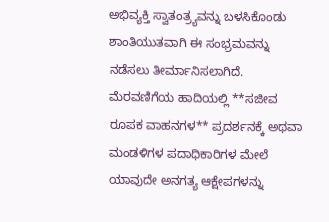ಅಭಿವ್ಯಕ್ತಿ ಸ್ವಾತಂತ್ರ್ಯವನ್ನು ಬಳಸಿಕೊಂಡು ಶಾಂತಿಯುತವಾಗಿ ಈ ಸಂಭ್ರಮವನ್ನು ನಡೆಸಲು ತೀರ್ಮಾನಿಸಲಾಗಿದೆ. ಮೆರವಣಿಗೆಯ ಹಾದಿಯಲ್ಲಿ **ಸಜೀವ ರೂಪಕ ವಾಹನಗಳ** ಪ್ರದರ್ಶನಕ್ಕೆ ಅಥವಾ ಮಂಡಳಿಗಳ ಪದಾಧಿಕಾರಿಗಳ ಮೇಲೆ ಯಾವುದೇ ಅನಗತ್ಯ ಆಕ್ಷೇಪಗಳನ್ನು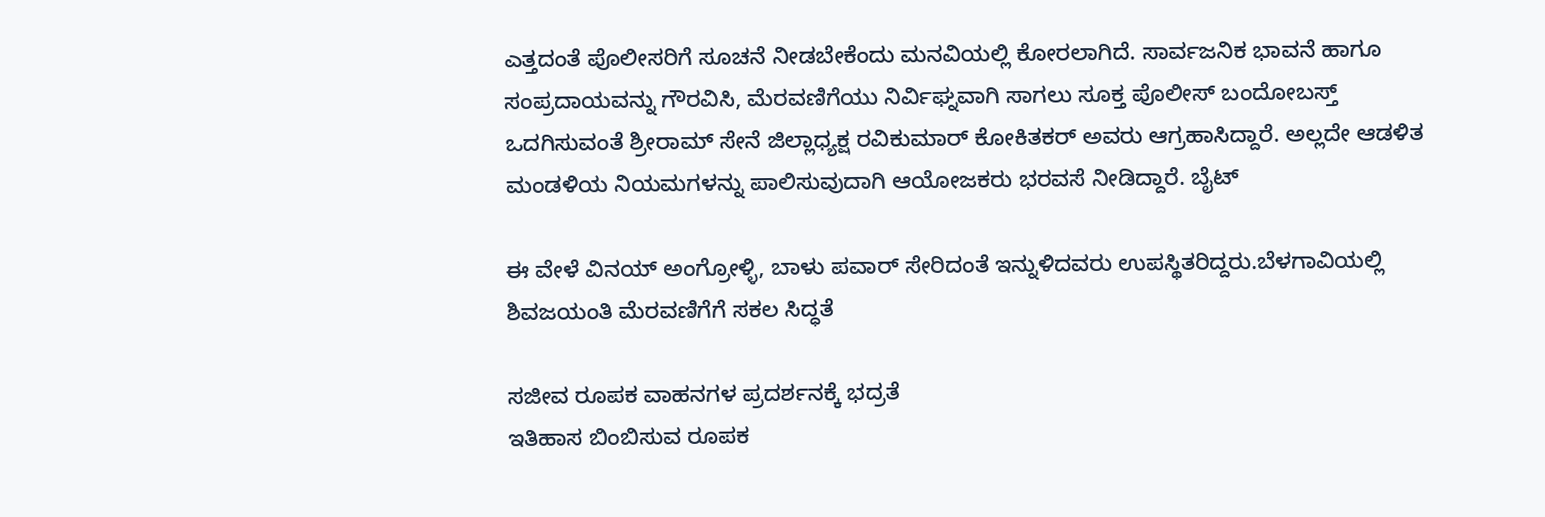ಎತ್ತದಂತೆ ಪೊಲೀಸರಿಗೆ ಸೂಚನೆ ನೀಡಬೇಕೆಂದು ಮನವಿಯಲ್ಲಿ ಕೋರಲಾಗಿದೆ. ಸಾರ್ವಜನಿಕ ಭಾವನೆ ಹಾಗೂ ಸಂಪ್ರದಾಯವನ್ನು ಗೌರವಿಸಿ, ಮೆರವಣಿಗೆಯು ನಿರ್ವಿಘ್ನವಾಗಿ ಸಾಗಲು ಸೂಕ್ತ ಪೊಲೀಸ್ ಬಂದೋಬಸ್ತ್ ಒದಗಿಸುವಂತೆ ಶ್ರೀರಾಮ್ ಸೇನೆ ಜಿಲ್ಲಾಧ್ಯಕ್ಷ ರವಿಕುಮಾರ್ ಕೋಕಿತಕರ್ ಅವರು ಆಗ್ರಹಾಸಿದ್ದಾರೆ. ಅಲ್ಲದೇ ಆಡಳಿತ ಮಂಡಳಿಯ ನಿಯಮಗಳನ್ನು ಪಾಲಿಸುವುದಾಗಿ ಆಯೋಜಕರು ಭರವಸೆ ನೀಡಿದ್ದಾರೆ. ಬೈಟ್

ಈ ವೇಳೆ ವಿನಯ್ ಅಂಗ್ರೋಳ್ಳಿ, ಬಾಳು ಪವಾರ್ ಸೇರಿದಂತೆ ಇನ್ನುಳಿದವರು ಉಪಸ್ಥಿತರಿದ್ದರು.ಬೆಳಗಾವಿಯಲ್ಲಿ ಶಿವಜಯಂತಿ ಮೆರವಣಿಗೆಗೆ ಸಕಲ ಸಿದ್ಧತೆ

ಸಜೀವ ರೂಪಕ ವಾಹನಗಳ ಪ್ರದರ್ಶನಕ್ಕೆ ಭದ್ರತೆ
ಇತಿಹಾಸ ಬಿಂಬಿಸುವ ರೂಪಕ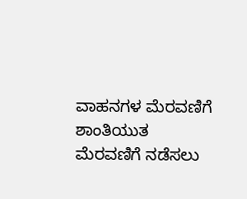ವಾಹನಗಳ ಮೆರವಣಿಗೆ
ಶಾಂತಿಯುತ ಮೆರವಣಿಗೆ ನಡೆಸಲು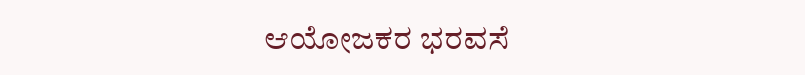ಆಯೋಜಕರ ಭರವಸೆ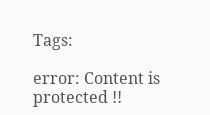Tags:

error: Content is protected !!